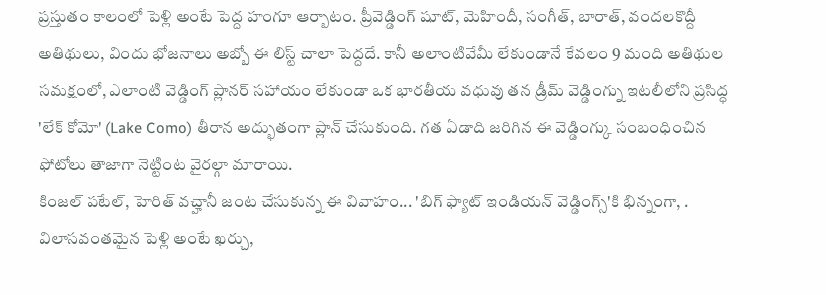ప్రస్తుతం కాలంలో పెళ్లి అంటే పెద్ద హంగూ ఆర్బాటం. ప్రీవెడ్డింగ్ షూట్, మెహిందీ, సంగీత్, బారాత్, వందలకొద్దీ అతిథులు, విందు భోజనాలు అబ్బో ఈ లిస్ట్ చాలా పెద్దదే. కానీ అలాంటివేమీ లేకుండానే కేవలం 9 మంది అతిథుల సమక్షంలో, ఎలాంటి వెడ్డింగ్ ప్లానర్ సహాయం లేకుండా ఒక భారతీయ వధువు తన డ్రీమ్ వెడ్డింగ్ను ఇటలీలోని ప్రసిద్ధ 'లేక్ కోమో' (Lake Como) తీరాన అద్భుతంగా ప్లాన్ చేసుకుంది. గత ఏడాది జరిగిన ఈ వెడ్డింగ్కు సంబంధించిన ఫోటోలు తాజాగా నెట్టింట వైరల్గా మారాయి.
కింజల్ పటేల్, హెరిత్ వచ్హానీ జంట చేసుకున్న ఈ వివాహం... 'బిగ్ ఫ్యాట్ ఇండియన్ వెడ్డింగ్స్'కి భిన్నంగా, . విలాసవంతమైన పెళ్లి అంటే ఖర్చు,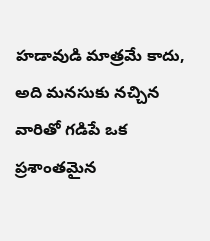హడావుడి మాత్రమే కాదు, అది మనసుకు నచ్చిన వారితో గడిపే ఒక ప్రశాంతమైన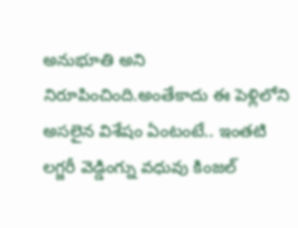అనుభూతి అని నిరూపించింది.అంతేకాదు ఈ పెళ్లిలోని అసలైన విశేషం ఏంటంటే.. ఇంతటి లగ్జరీ వెడ్డింగ్ను వధువు కింజల్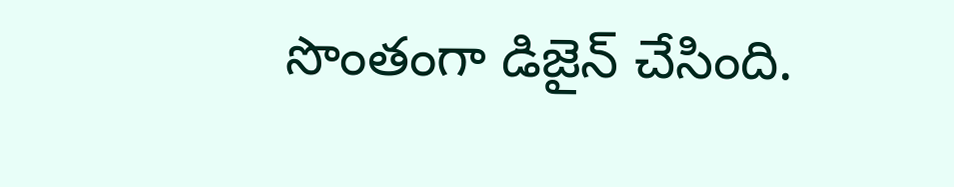సొంతంగా డిజైన్ చేసింది.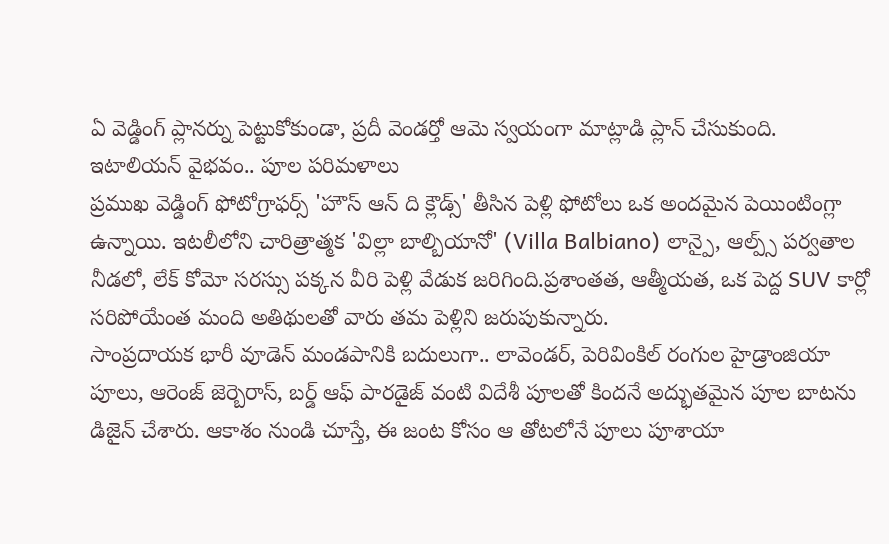ఏ వెడ్డింగ్ ప్లానర్ను పెట్టుకోకుండా, ప్రదీ వెండర్తో ఆమె స్వయంగా మాట్లాడి ప్లాన్ చేసుకుంది.
ఇటాలియన్ వైభవం.. పూల పరిమళాలు
ప్రముఖ వెడ్డింగ్ ఫోటోగ్రాఫర్స్ 'హౌస్ ఆన్ ది క్లౌడ్స్' తీసిన పెళ్లి ఫోటోలు ఒక అందమైన పెయింటింగ్లా ఉన్నాయి. ఇటలీలోని చారిత్రాత్మక 'విల్లా బాల్బియానో' (Villa Balbiano) లాన్పై, ఆల్ప్స్ పర్వతాల నీడలో, లేక్ కోమో సరస్సు పక్కన వీరి పెళ్లి వేడుక జరిగింది.ప్రశాంతత, ఆత్మీయత, ఒక పెద్ద SUV కార్లో సరిపోయేంత మంది అతిథులతో వారు తమ పెళ్లిని జరుపుకున్నారు.
సాంప్రదాయక భారీ వూడెన్ మండపానికి బదులుగా.. లావెండర్, పెరివింకిల్ రంగుల హైడ్రాంజియా పూలు, ఆరెంజ్ జెర్బెరాస్, బర్డ్ ఆఫ్ పారడైజ్ వంటి విదేశీ పూలతో కిందనే అద్భుతమైన పూల బాటను డిజైన్ చేశారు. ఆకాశం నుండి చూస్తే, ఈ జంట కోసం ఆ తోటలోనే పూలు పూశాయా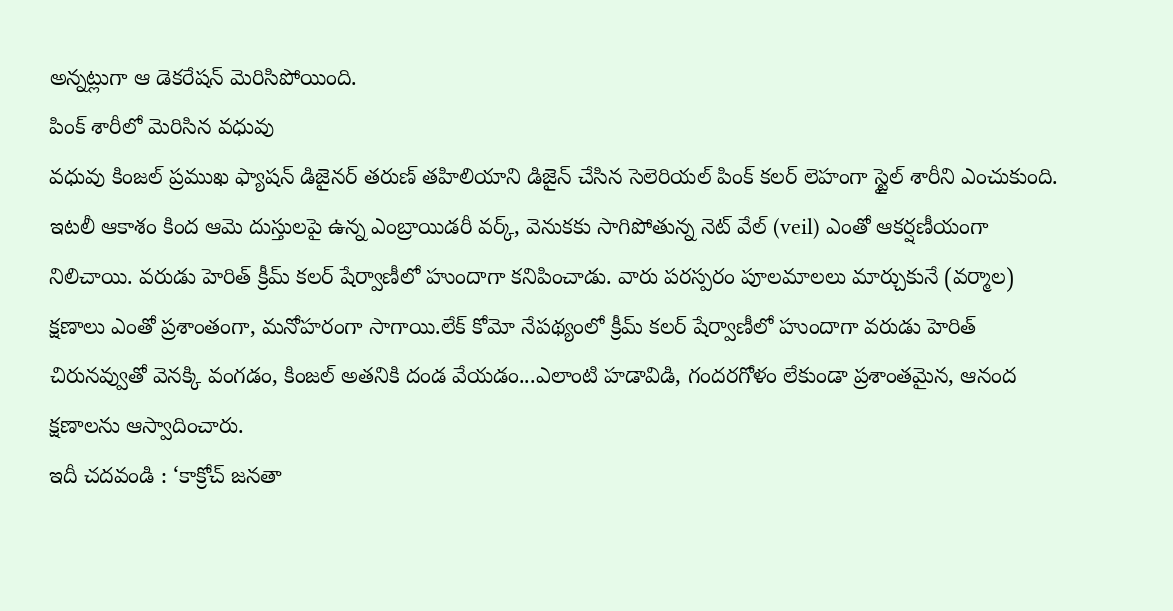అన్నట్లుగా ఆ డెకరేషన్ మెరిసిపోయింది.
పింక్ శారీలో మెరిసిన వధువు
వధువు కింజల్ ప్రముఖ ఫ్యాషన్ డిజైనర్ తరుణ్ తహిలియాని డిజైన్ చేసిన సెలెరియల్ పింక్ కలర్ లెహంగా స్టైల్ శారీని ఎంచుకుంది. ఇటలీ ఆకాశం కింద ఆమె దుస్తులపై ఉన్న ఎంబ్రాయిడరీ వర్క్, వెనుకకు సాగిపోతున్న నెట్ వేల్ (veil) ఎంతో ఆకర్షణీయంగా నిలిచాయి. వరుడు హెరిత్ క్రీమ్ కలర్ షేర్వాణీలో హుందాగా కనిపించాడు. వారు పరస్పరం పూలమాలలు మార్చుకునే (వర్మాల) క్షణాలు ఎంతో ప్రశాంతంగా, మనోహరంగా సాగాయి.లేక్ కోమో నేపథ్యంలో క్రీమ్ కలర్ షేర్వాణీలో హుందాగా వరుడు హెరిత్ చిరునవ్వుతో వెనక్కి వంగడం, కింజల్ అతనికి దండ వేయడం...ఎలాంటి హడావిడి, గందరగోళం లేకుండా ప్రశాంతమైన, ఆనంద క్షణాలను ఆస్వాదించారు.
ఇదీ చదవండి : ‘కాక్రోచ్ జనతా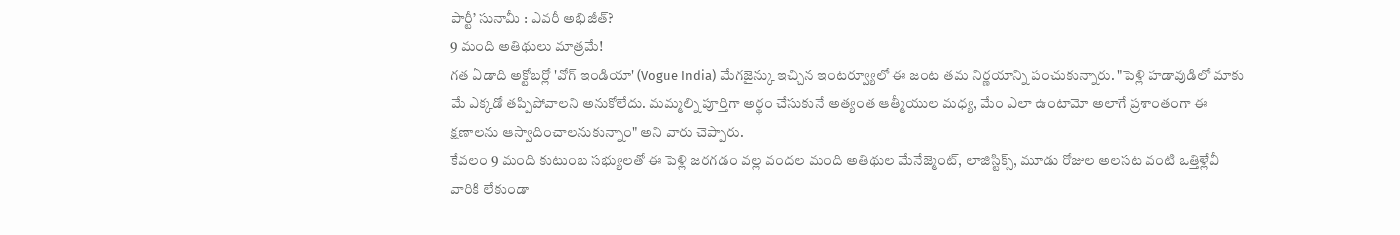పార్టీ’ సునామీ : ఎవరీ అభిజీత్?
9 మంది అతిథులు మాత్రమే!
గత ఏడాది అక్టోబర్లో 'వోగ్ ఇండియా' (Vogue India) మేగజైన్కు ఇచ్చిన ఇంటర్వ్యూలో ఈ జంట తమ నిర్ణయాన్ని పంచుకున్నారు. "పెళ్లి హడావుడిలో మాకు మే ఎక్కడో తప్పిపోవాలని అనుకోలేదు. మమ్మల్ని పూర్తిగా అర్థం చేసుకునే అత్యంత ఆత్మీయుల మధ్య, మేం ఎలా ఉంటామో అలాగే ప్రశాంతంగా ఈ క్షణాలను ఆస్వాదించాలనుకున్నాం" అని వారు చెప్పారు.
కేవలం 9 మంది కుటుంబ సభ్యులతో ఈ పెళ్లి జరగడం వల్ల వందల మంది అతిథుల మేనేజ్మెంట్, లాజిస్టిక్స్, మూడు రోజుల అలసట వంటి ఒత్తిళ్లేవీ వారికి లేకుండా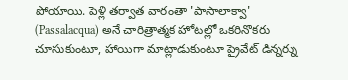పోయాయి. పెళ్లి తర్వాత వారంతా 'పాసాలాక్వా' (Passalacqua) అనే చారిత్రాత్మక హోటల్లో ఒకరినొకరు చూసుకుంటూ, హాయిగా మాట్లాడుకుంటూ ప్రైవేట్ డిన్నర్ను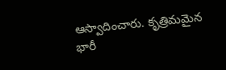ఆస్వాదించారు. కృత్రిమమైన భారీ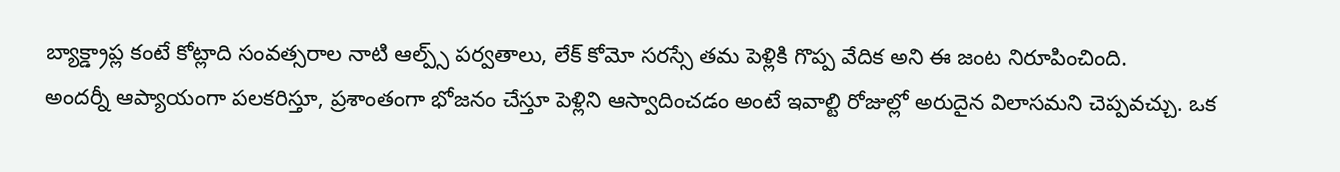బ్యాక్డ్రాప్ల కంటే కోట్లాది సంవత్సరాల నాటి ఆల్ప్స్ పర్వతాలు, లేక్ కోమో సరస్సే తమ పెళ్లికి గొప్ప వేదిక అని ఈ జంట నిరూపించింది.
అందర్నీ ఆప్యాయంగా పలకరిస్తూ, ప్రశాంతంగా భోజనం చేస్తూ పెళ్లిని ఆస్వాదించడం అంటే ఇవాల్టి రోజుల్లో అరుదైన విలాసమని చెప్పవచ్చు. ఒక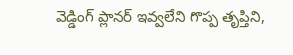వెడ్డింగ్ ప్లానర్ ఇవ్వలేని గొప్ప తృప్తిని,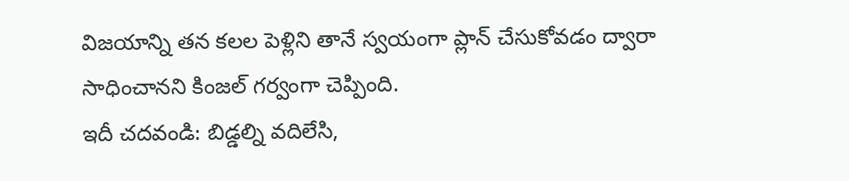విజయాన్ని తన కలల పెళ్లిని తానే స్వయంగా ప్లాన్ చేసుకోవడం ద్వారా సాధించానని కింజల్ గర్వంగా చెప్పింది.
ఇదీ చదవండి: బిడ్డల్ని వదిలేసి,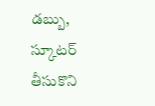డబ్బు, స్కూటర్ తీసుకొని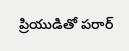ప్రియుడితో పరార్